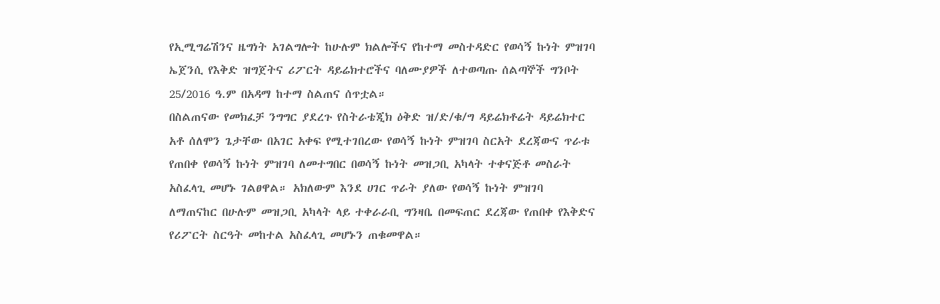የኢሚግሬሽንና ዜግነት አገልግሎት ከሁሉም ክልሎችና የከተማ መስተዳድር የወሳኝ ኩነት ምዝገባ ኤጀንሲ የእቅድ ዝግጀትና ሪፖርት ዳይሬክተሮችና ባለሙያዎች ለተወጣጡ ሰልጣኞች ግንቦት 25/2016 ዓ.ም በአዳማ ከተማ ስልጠና ሰጥቷል።
በስልጠናው የመክፈቻ ንግግር ያደረጉ የስትራቴጂክ ዕቅድ ዝ/ድ/ቁ/ግ ዳይሬክቶሬት ዳይሬክተር አቶ ሰለሞን ጌታቸው በአገር አቀፍ የሚተገበረው የወሳኝ ኩነት ምዝገባ ስርአት ደረጃውና ጥራቱ የጠበቀ የወሳኝ ኩነት ምዝገባ ለመተግበር በወሳኝ ኩነት መዝጋቢ አካላት ተቀናጅቶ መስራት አስፈላጊ መሆኑ ገልፀዋል። አክለውም እንደ ሀገር ጥራት ያለው የወሳኝ ኩነት ምዝገባ ለማጠናከር በሁሉም መዝጋቢ አካላት ላይ ተቀራራቢ ግንዛቤ በመፍጠር ደረጃው የጠበቀ የእቅድና የሪፖርት ስርዓት መከተል አስፈላጊ መሆኑን ጠቁመዋል።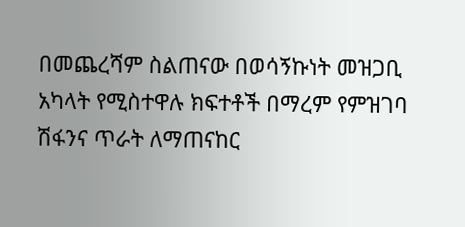በመጨረሻም ስልጠናው በወሳኝኩነት መዝጋቢ አካላት የሚስተዋሉ ክፍተቶች በማረም የምዝገባ ሽፋንና ጥራት ለማጠናከር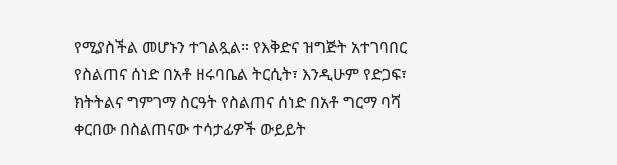የሚያስችል መሆኑን ተገልጿል። የእቅድና ዝግጅት አተገባበር የስልጠና ሰነድ በአቶ ዘሩባቤል ትርሲት፣ እንዲሁም የድጋፍ፣ ክትትልና ግምገማ ስርዓት የስልጠና ሰነድ በአቶ ግርማ ባሻ ቀርበው በስልጠናው ተሳታፊዎች ውይይት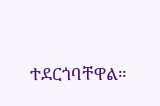ተደርጎባቸዋል።